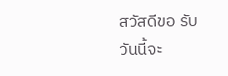สวัสดีขอ รับ
วันนี้จะ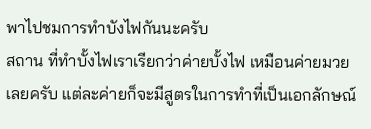พาไปชมการทำบังไฟกันนะครับ
สถาน ที่ทำบั้งไฟเราเรียกว่าค่ายบั้งไฟ เหมือนค่ายมวยเลยครับ แต่ละค่ายก็จะมีสูตรในการทำที่เป็นเอกลักษณ์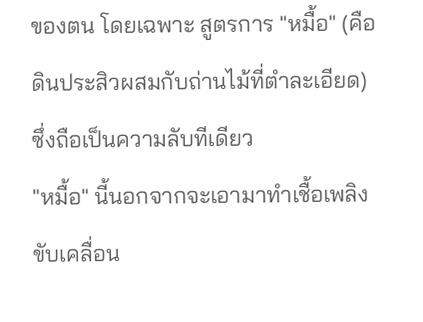ของตน โดยเฉพาะ สูตรการ "หมื้อ" (คือดินประสิวผสมกับถ่านไม้ที่ตำละเอียด) ซึ่งถือเป็นความลับทีเดียว
"หมื้อ" นี้นอกจากจะเอามาทำเชื้อเพลิงขับเคลื่อน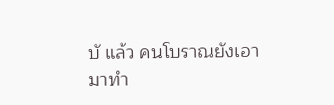บั แล้ว คนโบราณยังเอามาทำ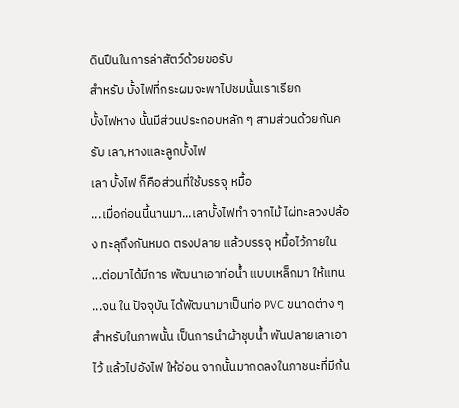ดินปืนในการล่าสัตว์ด้วยขอรับ
สำหรับ บั้งไฟที่กระผมจะพาไปชมนั้นเราเรียก
บั้งไฟหาง นั้นมีส่วนประกอบหลัก ๆ สามส่วนด้วยกันครับ เลา,หางและลูกบั้งไฟ
เลา บั้งไฟ ก็คือส่วนที่ใช้บรรจุ หมื้อ
...เมื่อก่อนนี้นานมา...เลาบั้งไฟทำ จากไม้ ไผ่ทะลวงปล้อง ทะลุถึงกันหมด ตรงปลาย แล้วบรรจุ หมื้อไว้ภายใน
...ต่อมาได้มีการ พัฒนาเอาท่อน้ำ แบบเหล็กมา ให้แทน
...จน ใน ปัจจุบัน ได้พัฒนามาเป็นท่อ PVC ขนาดต่าง ๆ
สำหรับในภาพนั้น เป็นการนำผ้าชุบน้ำ พันปลายเลาเอาไว้ แล้วไปอังไฟ ให้อ่อน จากนั้นมากดลงในภาชนะที่มีก้น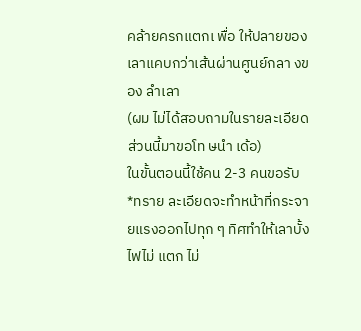คล้ายครกแตกเ พื่อ ให้ปลายของเลาแคบกว่าเส้นผ่านศูนย์กลา งของ ลำเลา
(ผม ไม่ได้สอบถามในรายละเอียดส่วนนี้มาขอโท ษนำ เด้อ)
ในขั้นตอนนี้ใช้คน 2-3 คนขอรับ
*ทราย ละเอียดจะทำหน้าที่กระจายแรงออกไปทุก ๆ ทิศทำให้เลาบั้งไฟไม่ แตก ไม่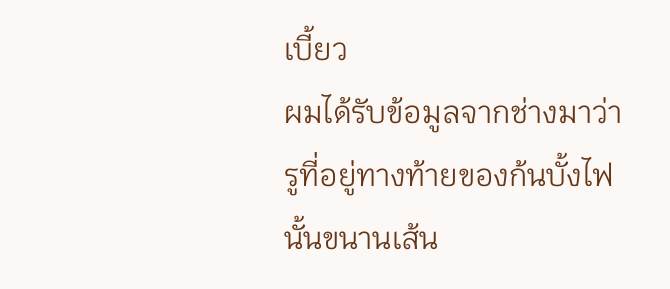เบี้ยว
ผมได้รับข้อมูลจากช่างมาว่า รูที่อยู่ทางท้ายของก้นบั้งไฟนั้นขนานเส้น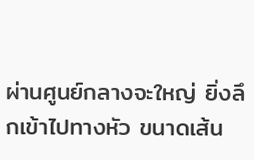ผ่านศูนย์กลางจะใหญ่ ยิ่งลึกเข้าไปทางหัว ขนาดเส้น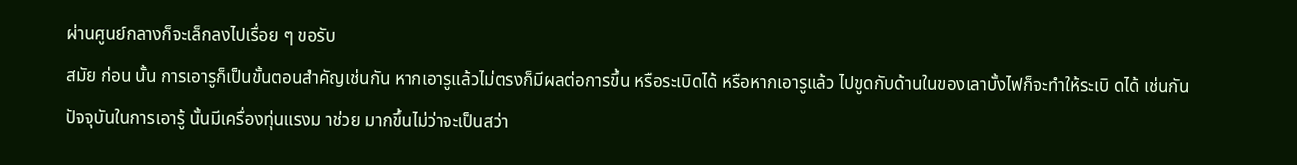ผ่านศูนย์กลางก็จะเล็กลงไปเรื่อย ๆ ขอรับ
สมัย ก่อน นั้น การเอารูก็เป็นขั้นตอนสำคัญเช่นกัน หากเอารูแล้วไม่ตรงก็มีผลต่อการขึ้น หรือระเบิดได้ หรือหากเอารูแล้ว ไปขูดกับด้านในของเลาบั้งไฟก็จะทำให้ระเบิ ดได้ เช่นกัน
ปัจจุบันในการเอารู้ นั้นมีเครื่องทุ่นแรงม าช่วย มากขึ้นไม่ว่าจะเป็นสว่า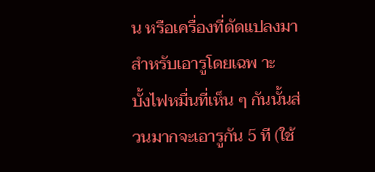น หรือเครื่องที่ดัดแปลงมาสำหรับเอารูโดยเฉพ าะ
บั้งไฟหมื่นที่เห็น ๆ กันนั้นส่วนมากจะเอารูกัน 5 ที (ใช้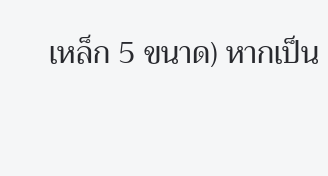เหล็ก 5 ขนาด) หากเป็น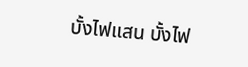บั้งไฟแสน บั้งไฟ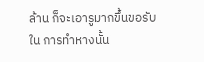ล้าน ก็จะเอารูมากขึ้นขอรับ
ใน การทำหางนั้น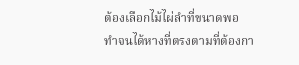ต้องเลือกไม้ไผ่ลำที่ขนาดพอ
ทำจนได้หางที่ตรงตามที่ต้องกา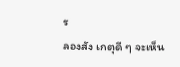ร
ลองสัง เกตุดี ๆ จะเห็น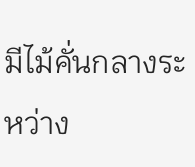มีไม้คั่นกลางระหว่าง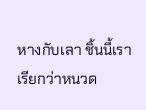หางกับเลา ชิ้นนี้เราเรียกว่าหนวด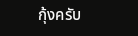กุ้งครับ